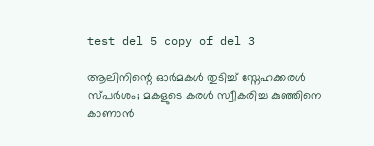test del 5 copy of del 3

ആലിനിന്റെ ഓർമകൾ തുടിച്ച് സ്നേഹക്കരൾ സ്പർശം; മകളുടെ കരൾ സ്വീകരിച്ച കുഞ്ഞിനെ കാണാൻ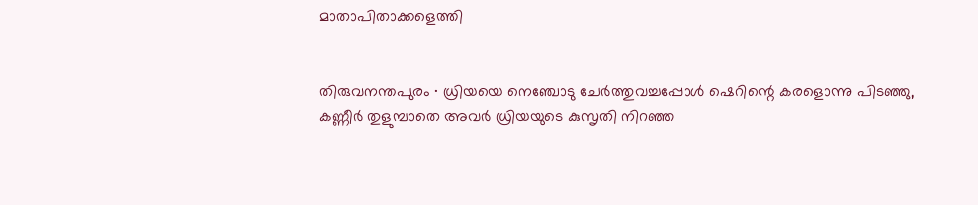മാതാപിതാക്കളെത്തി


തിരുവനന്തപുരം ∙ ധ്രിയയെ നെഞ്ചോടു ചേർത്തുവച്ചപ്പോൾ ഷെറിന്റെ കരളൊന്നു പിടഞ്ഞു, കണ്ണീർ തുളുമ്പാതെ അവർ ധ്രിയയുടെ കുസൃതി നിറഞ്ഞ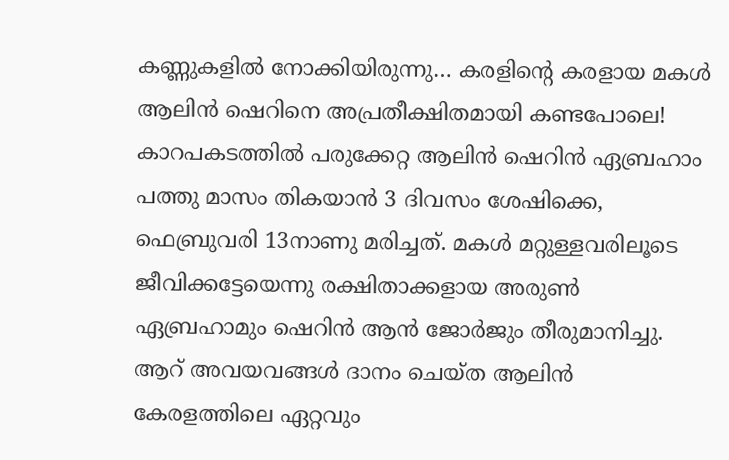കണ്ണുകളിൽ നോക്കിയിരുന്നു… കരളിന്റെ കരളായ മകൾ ആലിൻ ഷെറിനെ അപ്രതീക്ഷിതമായി കണ്ടപോലെ! കാറപകടത്തിൽ പരുക്കേറ്റ ആലിൻ ഷെറിൻ ഏബ്രഹാം പത്തു മാസം തികയാൻ 3 ദിവസം ശേഷിക്കെ, ഫെബ്രുവരി 13നാണു മരിച്ചത്. മകൾ മറ്റുള്ളവരിലൂടെ ജീവിക്കട്ടേയെന്നു രക്ഷിതാക്കളായ അരുൺ ഏബ്രഹാമും ഷെറിൻ ആൻ ജോർജും തീരുമാനിച്ചു. ആറ് അവയവങ്ങൾ ദാനം ചെയ്ത ആലിൻ കേരളത്തിലെ ഏറ്റവും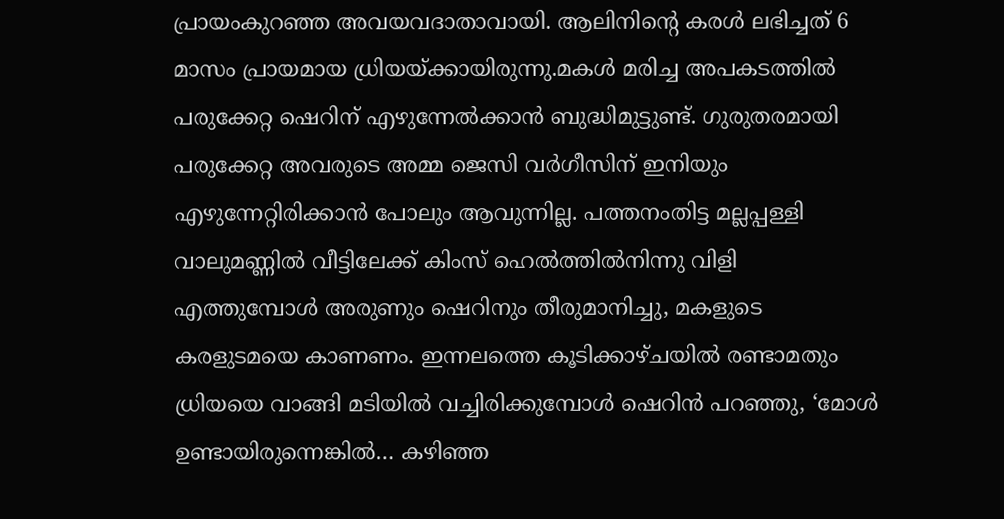പ്രായംകുറഞ്ഞ അവയവദാതാവായി. ആലിനിന്റെ കരൾ ലഭിച്ചത് 6 മാസം പ്രായമായ ധ്രിയയ്ക്കായിരുന്നു.മകൾ മരിച്ച അപകടത്തിൽ പരുക്കേറ്റ ഷെറിന് എഴുന്നേൽക്കാൻ ബുദ്ധിമുട്ടുണ്ട്. ഗുരുതരമായി പരുക്കേറ്റ അവരുടെ അമ്മ ജെസി വർഗീസിന് ഇനിയും എഴുന്നേറ്റിരിക്കാൻ പോലും ആവുന്നില്ല. പത്തനംതിട്ട മല്ലപ്പള്ളി വാലുമണ്ണിൽ വീട്ടിലേക്ക് കിംസ് ഹെൽത്തിൽനിന്നു വിളി എത്തുമ്പോൾ അരുണും ഷെറിനും തീരുമാനിച്ചു, മകളുടെ കരളുടമയെ കാണണം. ഇന്നലത്തെ കൂടിക്കാഴ്ചയിൽ രണ്ടാമതും ധ്രിയയെ വാങ്ങി മടിയിൽ വച്ചിരിക്കുമ്പോൾ ഷെറിൻ പറഞ്ഞു, ‘മോൾ ഉണ്ടായിരുന്നെങ്കിൽ… കഴിഞ്ഞ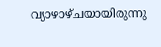വ്യാഴാഴ്ചയായിരുന്നു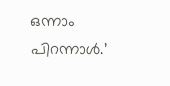ഒന്നാം പിറന്നാൾ.’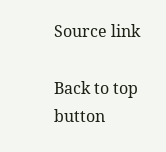Source link

Back to top button